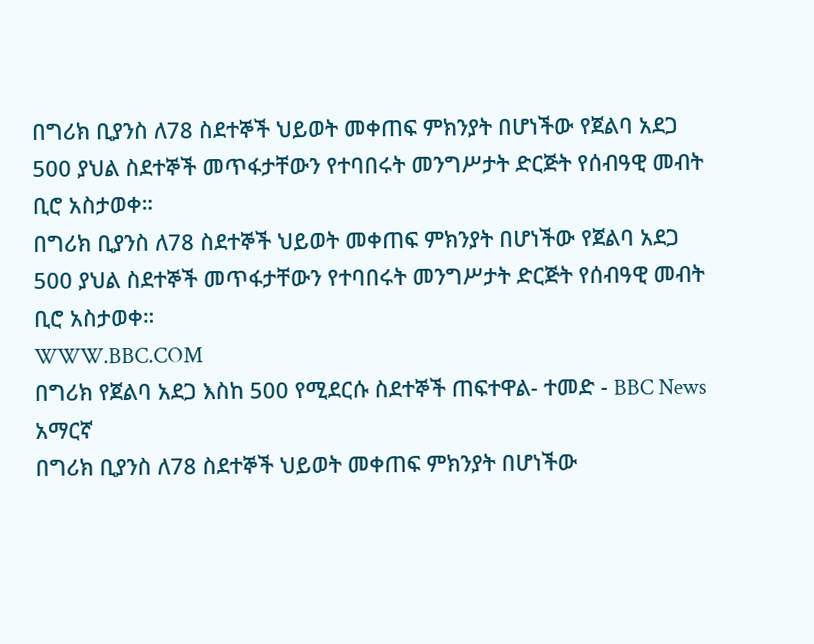በግሪክ ቢያንስ ለ78 ስደተኞች ህይወት መቀጠፍ ምክንያት በሆነችው የጀልባ አደጋ 500 ያህል ስደተኞች መጥፋታቸውን የተባበሩት መንግሥታት ድርጅት የሰብዓዊ መብት ቢሮ አስታወቀ።
በግሪክ ቢያንስ ለ78 ስደተኞች ህይወት መቀጠፍ ምክንያት በሆነችው የጀልባ አደጋ 500 ያህል ስደተኞች መጥፋታቸውን የተባበሩት መንግሥታት ድርጅት የሰብዓዊ መብት ቢሮ አስታወቀ።
WWW.BBC.COM
በግሪክ የጀልባ አደጋ እስከ 500 የሚደርሱ ስደተኞች ጠፍተዋል- ተመድ - BBC News አማርኛ
በግሪክ ቢያንስ ለ78 ስደተኞች ህይወት መቀጠፍ ምክንያት በሆነችው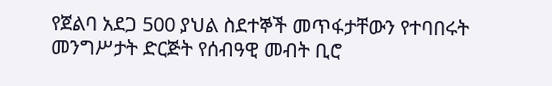የጀልባ አደጋ 500 ያህል ስደተኞች መጥፋታቸውን የተባበሩት መንግሥታት ድርጅት የሰብዓዊ መብት ቢሮ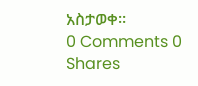አስታወቀ።
0 Comments 0 Shares